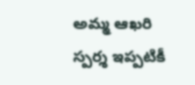అమ్మ ఆఖరి స్పర్శ ఇప్పటికీ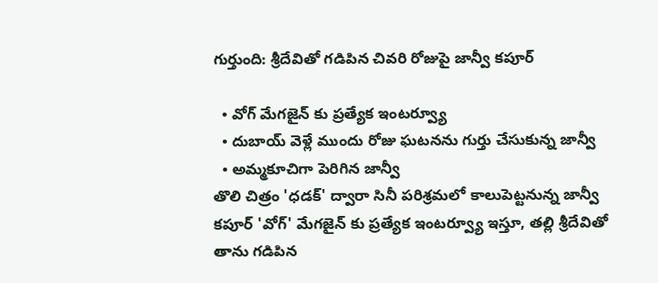గుర్తుంది: శ్రీదేవితో గడిపిన చివరి రోజుపై జాన్వీ కపూర్

  • వోగ్ మేగజైన్ కు ప్రత్యేక ఇంటర్వ్యూ
  • దుబాయ్ వెళ్లే ముందు రోజు ఘటనను గుర్తు చేసుకున్న జాన్వీ
  • అమ్మకూచిగా పెరిగిన జాన్వీ
తొలి చిత్రం 'ధడక్' ద్వారా సినీ పరిశ్రమలో కాలుపెట్టనున్న జాన్వీ కపూర్ 'వోగ్' మేగజైన్ కు ప్రత్యేక ఇంటర్వ్యూ ఇస్తూ, తల్లి శ్రీదేవితో తాను గడిపిన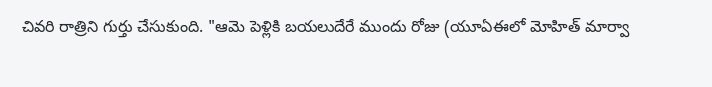చివరి రాత్రిని గుర్తు చేసుకుంది. "ఆమె పెళ్లికి బయలుదేరే ముందు రోజు (యూఏఈలో మోహిత్ మార్వా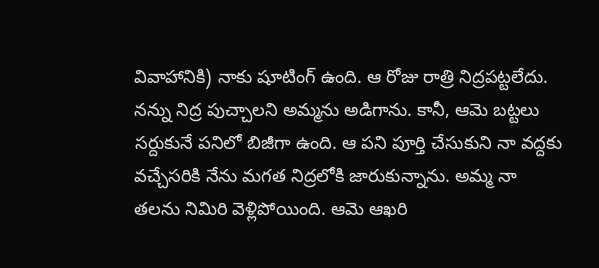వివాహానికి) నాకు షూటింగ్ ఉంది. ఆ రోజు రాత్రి నిద్రపట్టలేదు. నన్ను నిద్ర పుచ్చాలని అమ్మను అడిగాను. కానీ, ఆమె బట్టలు సర్దుకునే పనిలో బిజీగా ఉంది. ఆ పని పూర్తి చేసుకుని నా వద్దకు వచ్చేసరికి నేను మగత నిద్రలోకి జారుకున్నాను. అమ్మ నా తలను నిమిరి వెళ్లిపోయింది. ఆమె ఆఖరి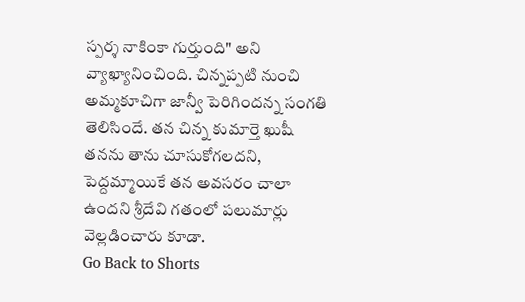స్పర్శ నాకింకా గుర్తుంది" అని వ్యాఖ్యానించింది. చిన్నప్పటి నుంచి అమ్మకూచిగా జాన్వీ పెరిగిందన్న సంగతి తెలిసిందే. తన చిన్న కుమార్తె ఖుషీ తనను తాను చూసుకోగలదని, పెద్దమ్మాయికే తన అవసరం చాలా ఉందని శ్రీదేవి గతంలో పలుమార్లు వెల్లడించారు కూడా.
Go Back to Shorts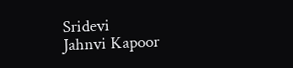Sridevi
Jahnvi Kapoor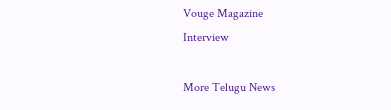Vouge Magazine
Interview

More Telugu News